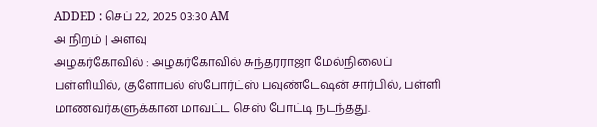ADDED : செப் 22, 2025 03:30 AM
அ நிறம் | அளவு
அழகர்கோவில் : அழகர்கோவில் சுந்தரராஜா மேல்நிலைப் பள்ளியில், குளோபல் ஸ்போர்ட்ஸ் பவுண்டேஷன் சார்பில், பள்ளி மாணவர்களுக்கான மாவட்ட செஸ் போட்டி நடந்தது.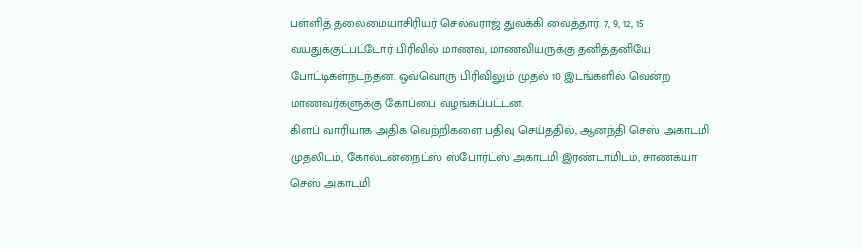பள்ளித் தலைமையாசிரியர் செல்வராஜ் துவக்கி வைத்தார். 7, 9, 12, 15 வயதுக்குட்பட்டோர் பிரிவில் மாணவ, மாணவியருக்கு தனித்தனியே போட்டிகள்நடந்தன. ஒவ்வொரு பிரிவிலும் முதல் 10 இடங்களில் வென்ற மாணவர்களுக்கு கோப்பை வழங்கப்பட்டன.
கிளப் வாரியாக அதிக வெற்றிகளை பதிவு செய்ததில், ஆனந்தி செஸ் அகாடமி முதலிடம், கோல்டன்நைட்ஸ் ஸ்போர்ட்ஸ் அகாடமி இரண்டாமிடம், சாணக்யா செஸ் அகாடமி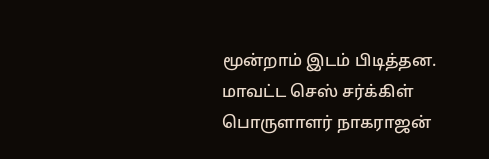மூன்றாம் இடம் பிடித்தன. மாவட்ட செஸ் சர்க்கிள் பொருளாளர் நாகராஜன்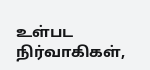உள்பட நிர்வாகிகள்,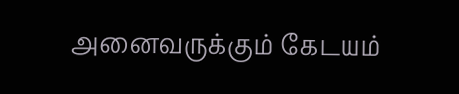அனைவருக்கும் கேடயம்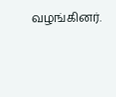வழங்கினர்.